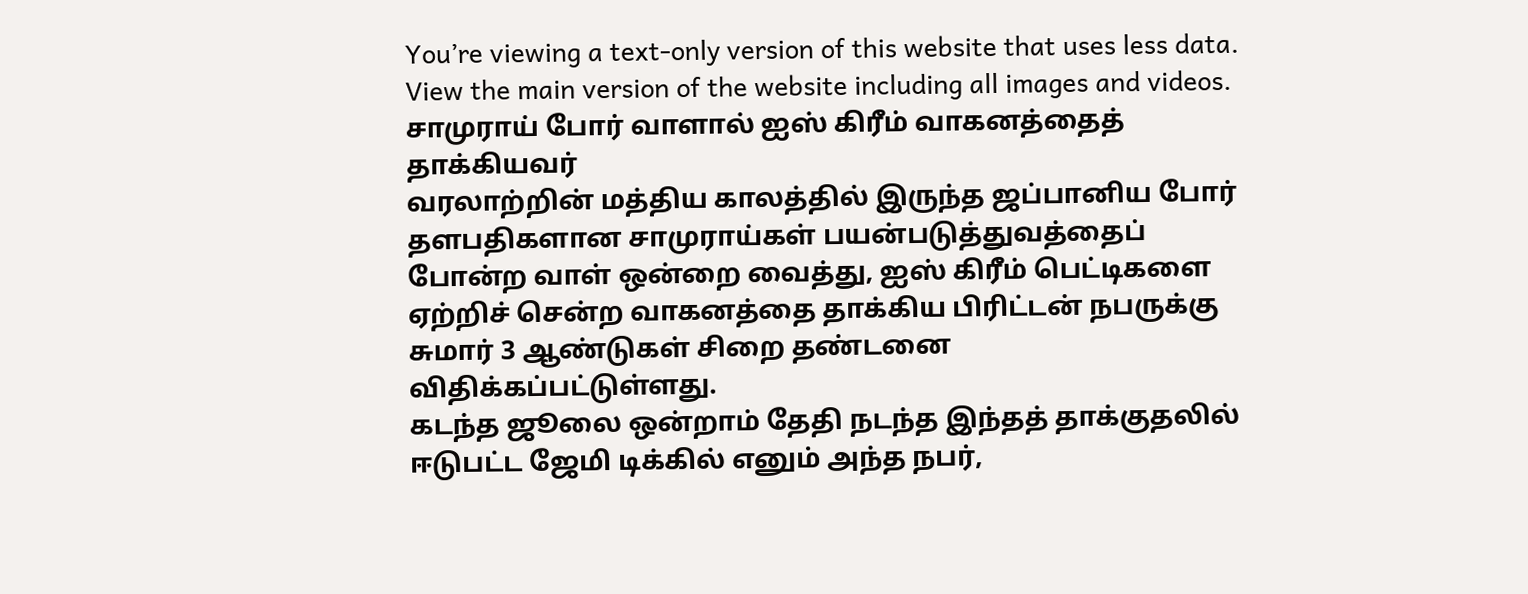You’re viewing a text-only version of this website that uses less data. View the main version of the website including all images and videos.
சாமுராய் போர் வாளால் ஐஸ் கிரீம் வாகனத்தைத் தாக்கியவர்
வரலாற்றின் மத்திய காலத்தில் இருந்த ஜப்பானிய போர் தளபதிகளான சாமுராய்கள் பயன்படுத்துவத்தைப் போன்ற வாள் ஒன்றை வைத்து, ஐஸ் கிரீம் பெட்டிகளை ஏற்றிச் சென்ற வாகனத்தை தாக்கிய பிரிட்டன் நபருக்கு சுமார் 3 ஆண்டுகள் சிறை தண்டனை விதிக்கப்பட்டுள்ளது.
கடந்த ஜூலை ஒன்றாம் தேதி நடந்த இந்தத் தாக்குதலில் ஈடுபட்ட ஜேமி டிக்கில் எனும் அந்த நபர்,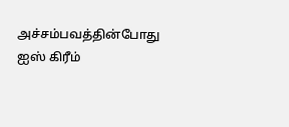அச்சம்பவத்தின்போது ஐஸ் கிரீம்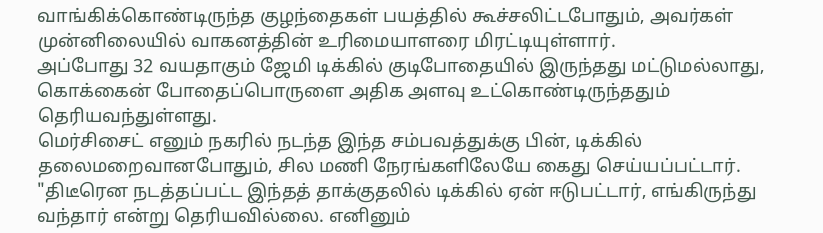வாங்கிக்கொண்டிருந்த குழந்தைகள் பயத்தில் கூச்சலிட்டபோதும், அவர்கள் முன்னிலையில் வாகனத்தின் உரிமையாளரை மிரட்டியுள்ளார்.
அப்போது 32 வயதாகும் ஜேமி டிக்கில் குடிபோதையில் இருந்தது மட்டுமல்லாது, கொக்கைன் போதைப்பொருளை அதிக அளவு உட்கொண்டிருந்ததும் தெரியவந்துள்ளது.
மெர்சிசைட் எனும் நகரில் நடந்த இந்த சம்பவத்துக்கு பின், டிக்கில் தலைமறைவானபோதும், சில மணி நேரங்களிலேயே கைது செய்யப்பட்டார்.
"திடீரென நடத்தப்பட்ட இந்தத் தாக்குதலில் டிக்கில் ஏன் ஈடுபட்டார், எங்கிருந்து வந்தார் என்று தெரியவில்லை. எனினும்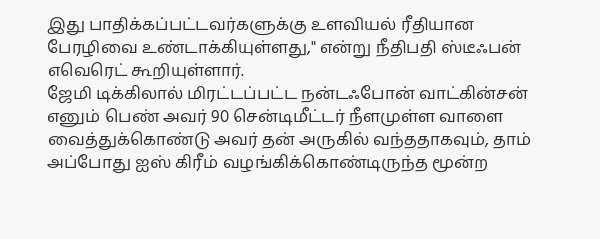இது பாதிக்கப்பட்டவர்களுக்கு உளவியல் ரீதியான பேரழிவை உண்டாக்கியுள்ளது," என்று நீதிபதி ஸ்டீஃபன் எவெரெட் கூறியுள்ளார்.
ஜேமி டிக்கிலால் மிரட்டப்பட்ட நன்டஃபோன் வாட்கின்சன் எனும் பெண் அவர் 90 சென்டிமீட்டர் நீளமுள்ள வாளை வைத்துக்கொண்டு அவர் தன் அருகில் வந்ததாகவும், தாம் அப்போது ஐஸ் கிரீம் வழங்கிக்கொண்டிருந்த மூன்ற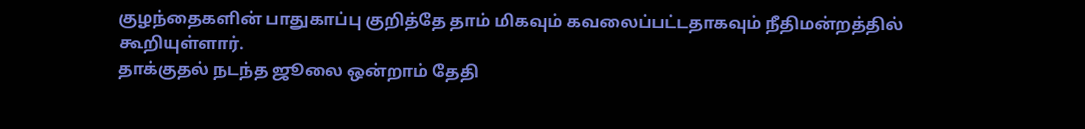குழந்தைகளின் பாதுகாப்பு குறித்தே தாம் மிகவும் கவலைப்பட்டதாகவும் நீதிமன்றத்தில் கூறியுள்ளார்.
தாக்குதல் நடந்த ஜூலை ஒன்றாம் தேதி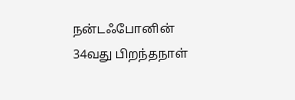நன்டஃபோனின் 34வது பிறந்தநாள்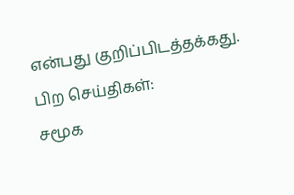என்பது குறிப்பிடத்தக்கது.
பிற செய்திகள்:
சமூக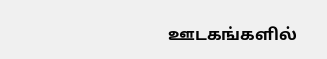ஊடகங்களில்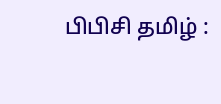பிபிசி தமிழ் :